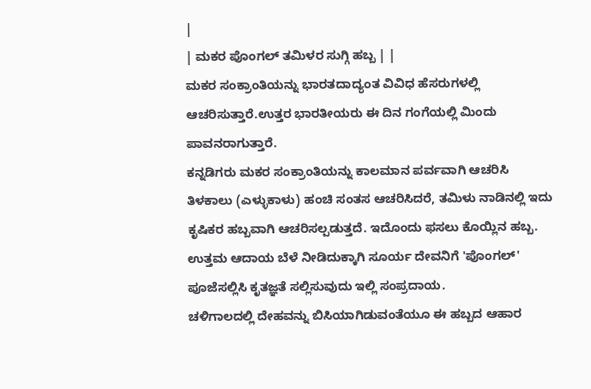|
| ಮಕರ ಪೊಂಗಲ್ ತಮಿಳರ ಸುಗ್ಗಿ ಹಬ್ಬ | |
ಮಕರ ಸಂಕ್ರಾಂತಿಯನ್ನು ಭಾರತದಾದ್ಯಂತ ವಿವಿಧ ಹೆಸರುಗಳಲ್ಲಿ ಆಚರಿಸುತ್ತಾರೆ.ಉತ್ತರ ಭಾರತೀಯರು ಈ ದಿನ ಗಂಗೆಯಲ್ಲಿ ಮಿಂದು ಪಾವನರಾಗುತ್ತಾರೆ.
ಕನ್ನಡಿಗರು ಮಕರ ಸಂಕ್ರಾಂತಿಯನ್ನು ಕಾಲಮಾನ ಪರ್ವವಾಗಿ ಆಚರಿಸಿ ತಿಳಕಾಲು (ಎಳ್ಳುಕಾಳು) ಹಂಚಿ ಸಂತಸ ಆಚರಿಸಿದರೆ, ತಮಿಳು ನಾಡಿನಲ್ಲಿ ಇದು ಕೃಷಿಕರ ಹಬ್ಬವಾಗಿ ಆಚರಿಸಲ್ಪಡುತ್ತದೆ. ಇದೊಂದು ಫಸಲು ಕೊಯ್ಲಿನ ಹಬ್ಬ. ಉತ್ತಮ ಆದಾಯ ಬೆಳೆ ನೀಡಿದುಕ್ಕಾಗಿ ಸೂರ್ಯ ದೇವನಿಗೆ 'ಪೊಂಗಲ್' ಪೂಜೆಸಲ್ಲಿಸಿ ಕೃತಜ್ಞತೆ ಸಲ್ಲಿಸುವುದು ಇಲ್ಲಿ ಸಂಪ್ರದಾಯ.
ಚಳಿಗಾಲದಲ್ಲಿ ದೇಹವನ್ನು ಬಿಸಿಯಾಗಿಡುವಂತೆಯೂ ಈ ಹಬ್ಬದ ಆಹಾರ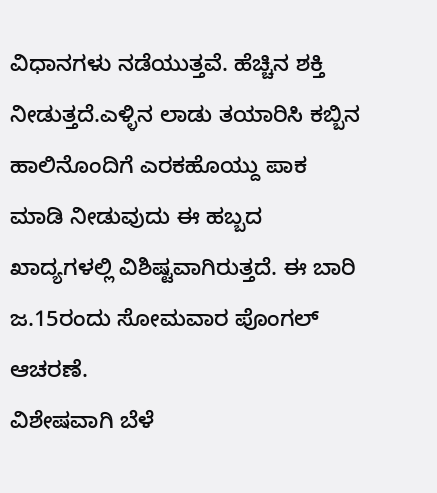ವಿಧಾನಗಳು ನಡೆಯುತ್ತವೆ. ಹೆಚ್ಚಿನ ಶಕ್ತಿ ನೀಡುತ್ತದೆ.ಎಳ್ಳಿನ ಲಾಡು ತಯಾರಿಸಿ ಕಬ್ಬಿನ ಹಾಲಿನೊಂದಿಗೆ ಎರಕಹೊಯ್ದು ಪಾಕ ಮಾಡಿ ನೀಡುವುದು ಈ ಹಬ್ಬದ ಖಾದ್ಯಗಳಲ್ಲಿ ವಿಶಿಷ್ಟವಾಗಿರುತ್ತದೆ. ಈ ಬಾರಿ ಜ.15ರಂದು ಸೋಮವಾರ ಪೊಂಗಲ್ ಆಚರಣೆ.
ವಿಶೇಷವಾಗಿ ಬೆಳೆ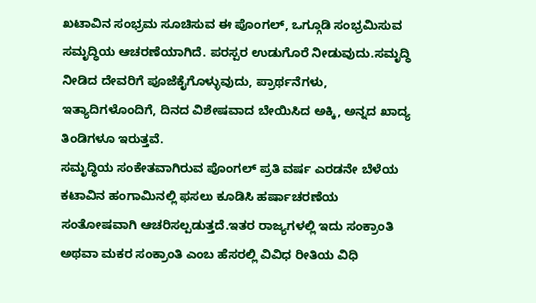ಖಟಾವಿನ ಸಂಭ್ರಮ ಸೂಚಿಸುವ ಈ ಪೊಂಗಲ್, ಒಗ್ಗೂಡಿ ಸಂಭ್ರಮಿಸುವ ಸಮೃದ್ಧಿಯ ಆಚರಣೆಯಾಗಿದೆ. ಪರಸ್ಪರ ಉಡುಗೊರೆ ನೀಡುವುದು.ಸಮೃದ್ಧಿ ನೀಡಿದ ದೇವರಿಗೆ ಪೂಜೆಕೈಗೊಳ್ಳುವುದು, ಪ್ರಾರ್ಥನೆಗಳು, ಇತ್ಯಾದಿಗಳೊಂದಿಗೆ, ದಿನದ ವಿಶೇಷವಾದ ಬೇಯಿಸಿದ ಅಕ್ಕಿ, ಅನ್ನದ ಖಾದ್ಯ ತಿಂಡಿಗಳೂ ಇರುತ್ತವೆ.
ಸಮೃದ್ಧಿಯ ಸಂಕೇತವಾಗಿರುವ ಪೊಂಗಲ್ ಪ್ರತಿ ವರ್ಷ ಎರಡನೇ ಬೆಳೆಯ ಕಟಾವಿನ ಹಂಗಾಮಿನಲ್ಲಿ ಫಸಲು ಕೂಡಿಸಿ ಹರ್ಷಾಚರಣೆಯ ಸಂತೋಷವಾಗಿ ಆಚರಿಸಲ್ಪಡುತ್ತದೆ.ಇತರ ರಾಜ್ಯಗಳಲ್ಲಿ ಇದು ಸಂಕ್ರಾಂತಿ ಅಥವಾ ಮಕರ ಸಂಕ್ರಾಂತಿ ಎಂಬ ಹೆಸರಲ್ಲಿ ವಿವಿಧ ರೀತಿಯ ವಿಧಿ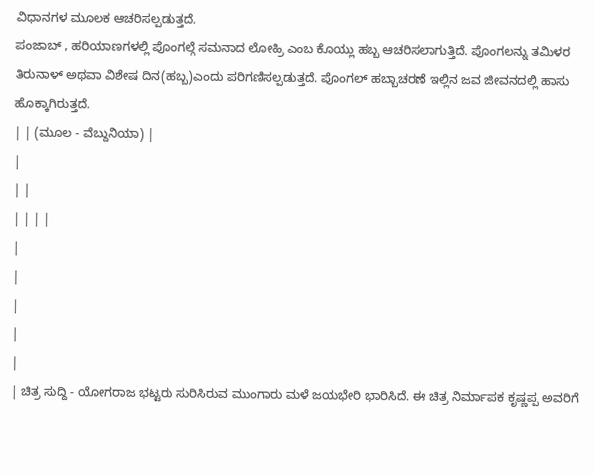ವಿಧಾನಗಳ ಮೂಲಕ ಆಚರಿಸಲ್ಪಡುತ್ತದೆ.
ಪಂಜಾಬ್ , ಹರಿಯಾಣಗಳಲ್ಲಿ ಪೊಂಗಲ್ಗೆ ಸಮನಾದ ಲೋಹ್ರಿ ಎಂಬ ಕೊಯ್ಲು ಹಬ್ಬ ಆಚರಿಸಲಾಗುತ್ತಿದೆ. ಪೊಂಗಲನ್ನು ತಮಿಳರ ತಿರುನಾಳ್ ಅಥವಾ ವಿಶೇಷ ದಿನ(ಹಬ್ಬ)ಎಂದು ಪರಿಗಣಿಸಲ್ಪಡುತ್ತದೆ. ಪೊಂಗಲ್ ಹಬ್ಬಾಚರಣೆ ಇಲ್ಲಿನ ಜವ ಜೀವನದಲ್ಲಿ ಹಾಸು ಹೊಕ್ಕಾಗಿರುತ್ತದೆ.
| | (ಮೂಲ - ವೆಬ್ದುನಿಯಾ) |
|
| |
| | | |
|
|
|
|
|
| ಚಿತ್ರ ಸುದ್ದಿ - ಯೋಗರಾಜ ಭಟ್ಟರು ಸುರಿಸಿರುವ ಮುಂಗಾರು ಮಳೆ ಜಯಭೇರಿ ಭಾರಿಸಿದೆ. ಈ ಚಿತ್ರ ನಿರ್ಮಾಪಕ ಕೃಷ್ಣಪ್ಪ ಅವರಿಗೆ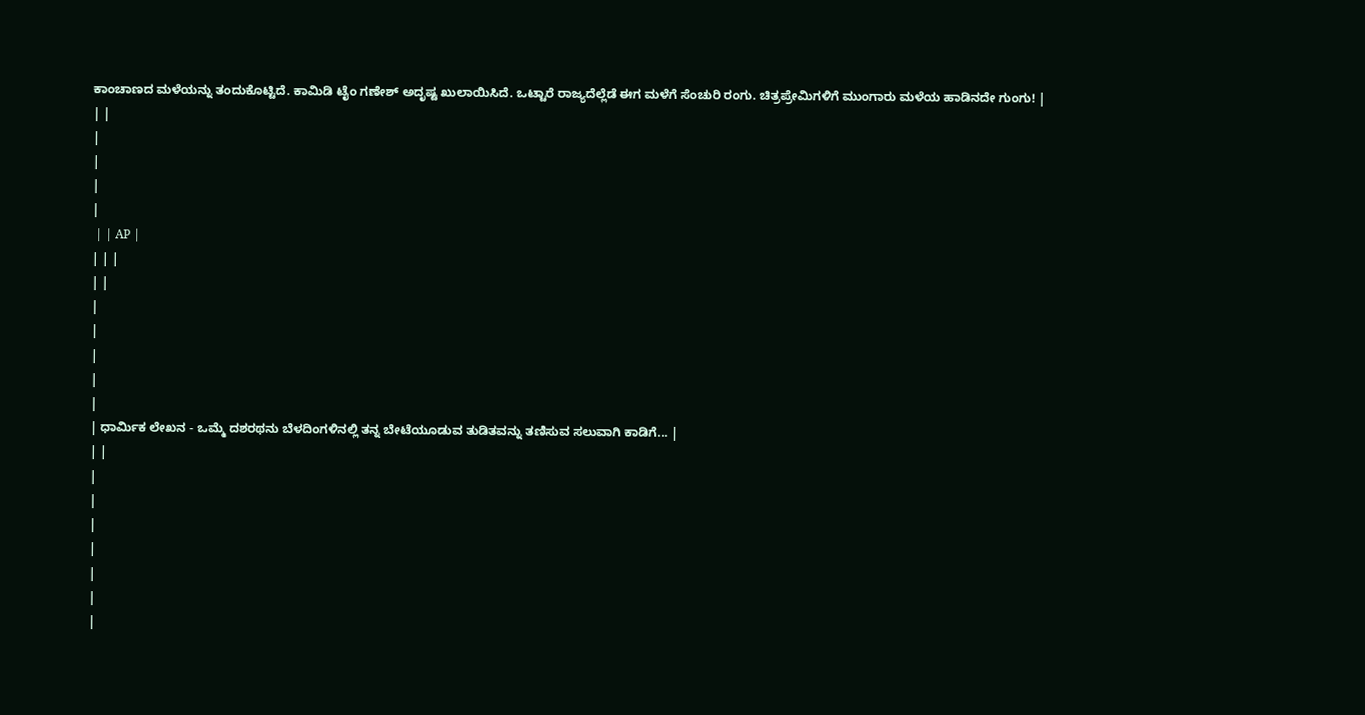ಕಾಂಚಾಣದ ಮಳೆಯನ್ನು ತಂದುಕೊಟ್ಟಿದೆ. ಕಾಮಿಡಿ ಟೈಂ ಗಣೇಶ್ ಅದೃಷ್ಟ ಖುಲಾಯಿಸಿದೆ. ಒಟ್ಟಾರೆ ರಾಜ್ಯದೆಲ್ಲೆಡೆ ಈಗ ಮಳೆಗೆ ಸೆಂಚುರಿ ರಂಗು. ಚಿತ್ರಪ್ರೇಮಿಗಳಿಗೆ ಮುಂಗಾರು ಮಳೆಯ ಹಾಡಿನದೇ ಗುಂಗು! |
| |
|
|
|
|
 | | AP |
| | |
| |
|
|
|
|
|
| ಧಾರ್ಮಿಕ ಲೇಖನ - ಒಮ್ಮೆ ದಶರಥನು ಬೆಳದಿಂಗಳಿನಲ್ಲಿ ತನ್ನ ಬೇಟೆಯೂಡುವ ತುಡಿತವನ್ನು ತಣಿಸುವ ಸಲುವಾಗಿ ಕಾಡಿಗೆ... |
| |
|
|
|
|
|
|
|